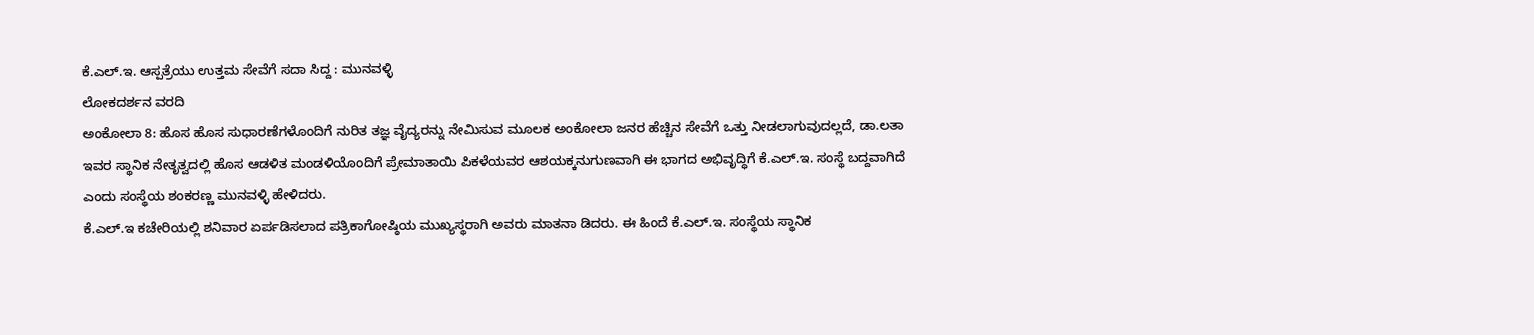ಕೆ.ಎಲ್.ಇ. ಆಸ್ಪತ್ರೆಯು ಉತ್ತಮ ಸೇವೆಗೆ ಸದಾ ಸಿದ್ದ : ಮುನವಳ್ಳಿ
ಲೋಕದರ್ಶನ ವರದಿ
ಅಂಕೋಲಾ 8: ಹೊಸ ಹೊಸ ಸುಧಾರಣೆಗಳೊಂದಿಗೆ ನುರಿತ ತಜ್ಞ ವೈದ್ಯರನ್ನು ನೇಮಿಸುವ ಮೂಲಕ ಅಂಕೋಲಾ ಜನರ ಹೆಚ್ಚಿನ ಸೇವೆಗೆ ಒತ್ತು ನೀಡಲಾಗುವುದಲ್ಲದೆ, ಡಾ.ಲತಾ ಇವರ ಸ್ಥಾನಿಕ ನೇತೃತ್ವದಲ್ಲಿ ಹೊಸ ಆಡಳಿತ ಮಂಡಳಿಯೊಂದಿಗೆ ಪ್ರೇಮಾತಾಯಿ ಪಿಕಳೆಯವರ ಆಶಯಕ್ಕನುಗುಣವಾಗಿ ಈ ಭಾಗದ ಅಭಿವೃದ್ಧಿಗೆ ಕೆ.ಎಲ್.ಇ. ಸಂಸ್ಥೆ ಬದ್ದವಾಗಿದೆ ಎಂದು ಸಂಸ್ಥೆಯ ಶಂಕರಣ್ಣ ಮುನವಳ್ಳಿ ಹೇಳಿದರು.
ಕೆ.ಎಲ್.ಇ ಕಚೇರಿಯಲ್ಲಿ ಶನಿವಾರ ಏರ್ಪಡಿಸಲಾದ ಪತ್ರಿಕಾಗೋಷ್ಠಿಯ ಮುಖ್ಯಸ್ಥರಾಗಿ ಅವರು ಮಾತನಾ ಡಿದರು. ಈ ಹಿಂದೆ ಕೆ.ಎಲ್.ಇ. ಸಂಸ್ಥೆಯ ಸ್ಥಾನಿಕ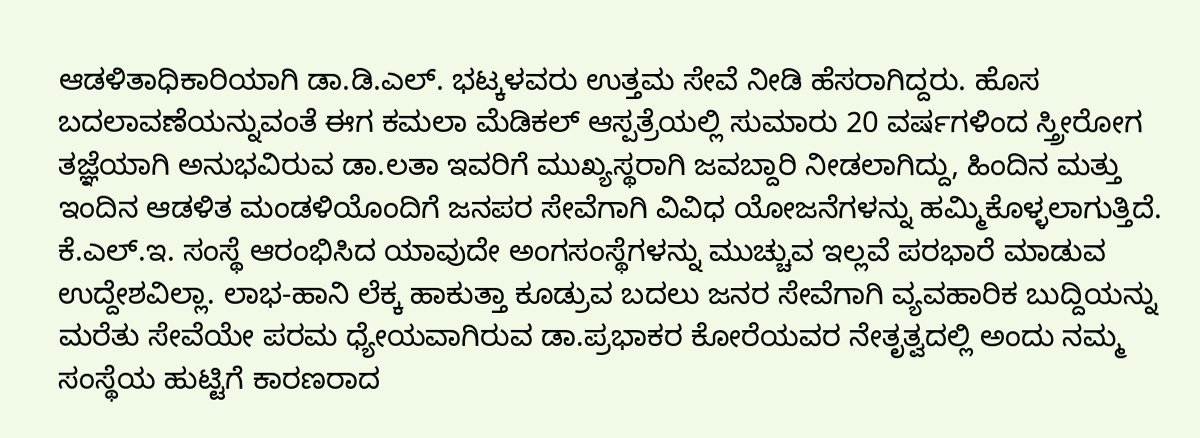ಆಡಳಿತಾಧಿಕಾರಿಯಾಗಿ ಡಾ.ಡಿ.ಎಲ್. ಭಟ್ಕಳವರು ಉತ್ತಮ ಸೇವೆ ನೀಡಿ ಹೆಸರಾಗಿದ್ದರು. ಹೊಸ ಬದಲಾವಣೆಯನ್ನುವಂತೆ ಈಗ ಕಮಲಾ ಮೆಡಿಕಲ್ ಆಸ್ಪತ್ರೆಯಲ್ಲಿ ಸುಮಾರು 20 ವರ್ಷಗಳಿಂದ ಸ್ತ್ರೀರೋಗ ತಜ್ಞೆಯಾಗಿ ಅನುಭವಿರುವ ಡಾ.ಲತಾ ಇವರಿಗೆ ಮುಖ್ಯಸ್ಥರಾಗಿ ಜವಬ್ದಾರಿ ನೀಡಲಾಗಿದ್ದು, ಹಿಂದಿನ ಮತ್ತು ಇಂದಿನ ಆಡಳಿತ ಮಂಡಳಿಯೊಂದಿಗೆ ಜನಪರ ಸೇವೆಗಾಗಿ ವಿವಿಧ ಯೋಜನೆಗಳನ್ನು ಹಮ್ಮಿಕೊಳ್ಳಲಾಗುತ್ತಿದೆ.
ಕೆ.ಎಲ್.ಇ. ಸಂಸ್ಥೆ ಆರಂಭಿಸಿದ ಯಾವುದೇ ಅಂಗಸಂಸ್ಥೆಗಳನ್ನು ಮುಚ್ಚುವ ಇಲ್ಲವೆ ಪರಭಾರೆ ಮಾಡುವ ಉದ್ದೇಶವಿಲ್ಲಾ. ಲಾಭ-ಹಾನಿ ಲೆಕ್ಕ ಹಾಕುತ್ತಾ ಕೂಡ್ರುವ ಬದಲು ಜನರ ಸೇವೆಗಾಗಿ ವ್ಯವಹಾರಿಕ ಬುದ್ದಿಯನ್ನು ಮರೆತು ಸೇವೆಯೇ ಪರಮ ಧ್ಯೇಯವಾಗಿರುವ ಡಾ.ಪ್ರಭಾಕರ ಕೋರೆಯವರ ನೇತೃತ್ವದಲ್ಲಿ ಅಂದು ನಮ್ಮ ಸಂಸ್ಥೆಯ ಹುಟ್ಟಿಗೆ ಕಾರಣರಾದ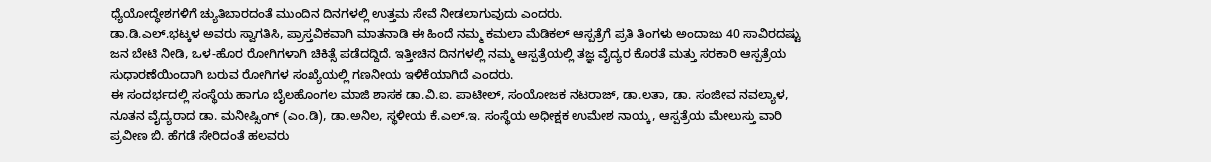ಧ್ಯೆಯೋದ್ಧೇಶಗಳಿಗೆ ಚ್ಯುತಿಬಾರದಂತೆ ಮುಂದಿನ ದಿನಗಳಲ್ಲಿ ಉತ್ತಮ ಸೇವೆ ನೀಡಲಾಗುವುದು ಎಂದರು.
ಡಾ.ಡಿ.ಎಲ್.ಭಟ್ಕಳ ಅವರು ಸ್ವಾಗತಿಸಿ, ಪ್ರಾಸ್ತವಿಕವಾಗಿ ಮಾತನಾಡಿ ಈ ಹಿಂದೆ ನಮ್ಮ ಕಮಲಾ ಮೆಡಿಕಲ್ ಆಸ್ಪತ್ರೆಗೆ ಪ್ರತಿ ತಿಂಗಳು ಅಂದಾಜು 40 ಸಾವಿರದಷ್ಟು ಜನ ಬೇಟಿ ನೀಡಿ, ಒಳ-ಹೊರ ರೋಗಿಗಳಾಗಿ ಚಿಕಿತ್ಸೆ ಪಡೆದದ್ದಿದೆ. ಇತ್ತೀಚಿನ ದಿನಗಳಲ್ಲಿ ನಮ್ಮ ಆಸ್ಪತ್ರೆಯಲ್ಲಿ ತಜ್ಞ ವೈದ್ಯರ ಕೊರತೆ ಮತ್ತು ಸರಕಾರಿ ಆಸ್ಪತ್ರೆಯ ಸುಧಾರಣೆಯಿಂದಾಗಿ ಬರುವ ರೋಗಿಗಳ ಸಂಖ್ಯೆಯಲ್ಲಿ ಗಣನೀಯ ಇಳಿಕೆಯಾಗಿದೆ ಎಂದರು.
ಈ ಸಂದರ್ಭದಲ್ಲಿ ಸಂಸ್ಥೆಯ ಹಾಗೂ ಬೈಲಹೊಂಗಲ ಮಾಜಿ ಶಾಸಕ ಡಾ.ವಿ.ಐ. ಪಾಟೀಲ್, ಸಂಯೋಜಕ ನಟರಾಜ್, ಡಾ.ಲತಾ, ಡಾ. ಸಂಜೀವ ನವಲ್ಯಾಳ, ನೂತನ ವೈದ್ಯರಾದ ಡಾ. ಮನೀಷ್ಸಿಂಗ್ (ಎಂ.ಡಿ), ಡಾ.ಅನಿಲ, ಸ್ಥಳೀಯ ಕೆ.ಎಲ್.ಇ. ಸಂಸ್ಥೆಯ ಅಧೀಕ್ಷಕ ಉಮೇಶ ನಾಯ್ಕ, ಆಸ್ಪತ್ರೆಯ ಮೇಲುಸ್ತು ವಾರಿ ಪ್ರವೀಣ ಬಿ. ಹೆಗಡೆ ಸೇರಿದಂತೆ ಹಲವರು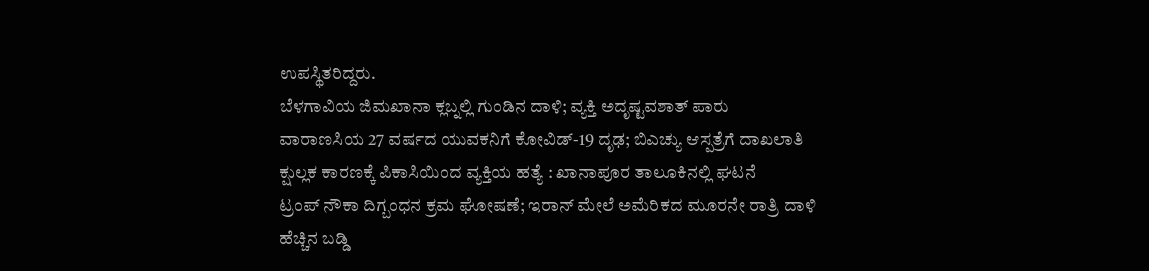ಉಪಸ್ಥಿತರಿದ್ದರು.
ಬೆಳಗಾವಿಯ ಜಿಮಖಾನಾ ಕ್ಲಬ್ನಲ್ಲಿ ಗುಂಡಿನ ದಾಳಿ; ವ್ಯಕ್ತಿ ಅದೃಷ್ಟವಶಾತ್ ಪಾರು
ವಾರಾಣಸಿಯ 27 ವರ್ಷದ ಯುವಕನಿಗೆ ಕೋವಿಡ್-19 ದೃಢ; ಬಿಎಚ್ಯು ಆಸ್ಪತ್ರೆಗೆ ದಾಖಲಾತಿ
ಕ್ಷುಲ್ಲಕ ಕಾರಣಕ್ಕೆ ಪಿಕಾಸಿಯಿಂದ ವ್ಯಕ್ತಿಯ ಹತ್ಯೆ : ಖಾನಾಪೂರ ತಾಲೂಕಿನಲ್ಲಿ ಘಟನೆ
ಟ್ರಂಪ್ ನೌಕಾ ದಿಗ್ಬಂಧನ ಕ್ರಮ ಘೋಷಣೆ; ಇರಾನ್ ಮೇಲೆ ಅಮೆರಿಕದ ಮೂರನೇ ರಾತ್ರಿ ದಾಳಿ
ಹೆಚ್ಚಿನ ಬಡ್ಡಿ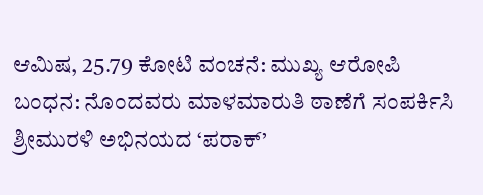ಆಮಿಷ, 25.79 ಕೋಟಿ ವಂಚನೆ: ಮುಖ್ಯ ಆರೋಪಿ ಬಂಧನ: ನೊಂದವರು ಮಾಳಮಾರುತಿ ಠಾಣೆಗೆ ಸಂಪರ್ಕಿಸಿ
ಶ್ರೀಮುರಳಿ ಅಭಿನಯದ ‘ಪರಾಕ್’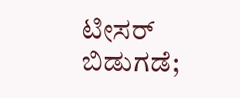ಟೀಸರ್ ಬಿಡುಗಡೆ;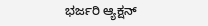ಭರ್ಜರಿ ಆ್ಯಕ್ಷನ್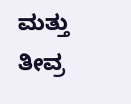ಮತ್ತು ತೀವ್ರ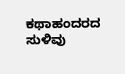ಕಥಾಹಂದರದ ಸುಳಿವು